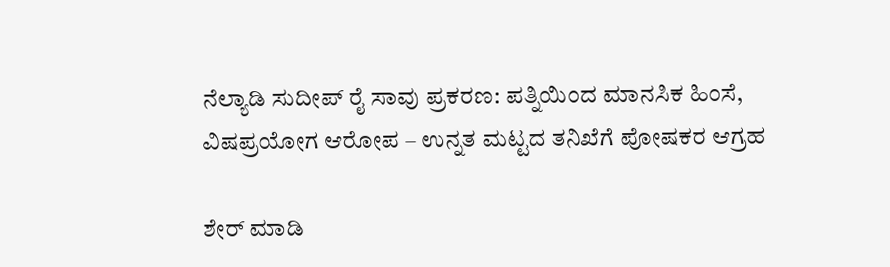ನೆಲ್ಯಾಡಿ ಸುದೀಪ್ ರೈ ಸಾವು ಪ್ರಕರಣ: ಪತ್ನಿಯಿಂದ ಮಾನಸಿಕ ಹಿಂಸೆ, ವಿಷಪ್ರಯೋಗ ಆರೋಪ – ಉನ್ನತ ಮಟ್ಟದ ತನಿಖೆಗೆ ಪೋಷಕರ ಆಗ್ರಹ

ಶೇರ್ ಮಾಡಿ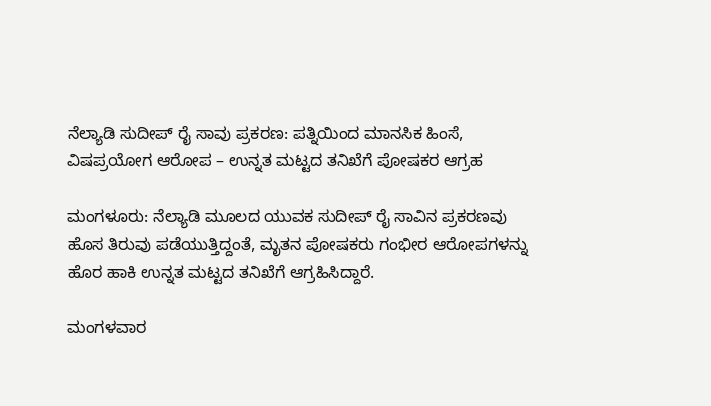ನೆಲ್ಯಾಡಿ ಸುದೀಪ್ ರೈ ಸಾವು ಪ್ರಕರಣ: ಪತ್ನಿಯಿಂದ ಮಾನಸಿಕ ಹಿಂಸೆ, ವಿಷಪ್ರಯೋಗ ಆರೋಪ – ಉನ್ನತ ಮಟ್ಟದ ತನಿಖೆಗೆ ಪೋಷಕರ ಆಗ್ರಹ

ಮಂಗಳೂರು: ನೆಲ್ಯಾಡಿ ಮೂಲದ ಯುವಕ ಸುದೀಪ್ ರೈ ಸಾವಿನ ಪ್ರಕರಣವು ಹೊಸ ತಿರುವು ಪಡೆಯುತ್ತಿದ್ದಂತೆ, ಮೃತನ ಪೋಷಕರು ಗಂಭೀರ ಆರೋಪಗಳನ್ನು ಹೊರ ಹಾಕಿ ಉನ್ನತ ಮಟ್ಟದ ತನಿಖೆಗೆ ಆಗ್ರಹಿಸಿದ್ದಾರೆ.

ಮಂಗಳವಾರ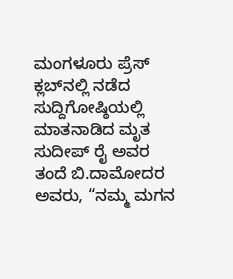ಮಂಗಳೂರು ಪ್ರೆಸ್ ಕ್ಲಬ್‌ನಲ್ಲಿ ನಡೆದ ಸುದ್ದಿಗೋಷ್ಠಿಯಲ್ಲಿ ಮಾತನಾಡಿದ ಮೃತ ಸುದೀಪ್ ರೈ ಅವರ ತಂದೆ ಬಿ.ದಾಮೋದರ ಅವರು, “ನಮ್ಮ ಮಗನ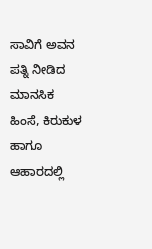ಸಾವಿಗೆ ಅವನ ಪತ್ನಿ ನೀಡಿದ ಮಾನಸಿಕ ಹಿಂಸೆ, ಕಿರುಕುಳ ಹಾಗೂ ಆಹಾರದಲ್ಲಿ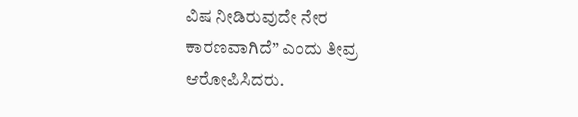ವಿಷ ನೀಡಿರುವುದೇ ನೇರ ಕಾರಣವಾಗಿದೆ” ಎಂದು ತೀವ್ರ ಆರೋಪಿಸಿದರು.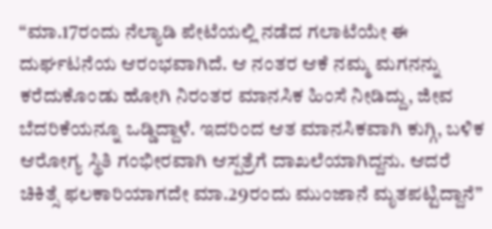“ಮಾ.17ರಂದು ನೆಲ್ಯಾಡಿ ಪೇಟೆಯಲ್ಲಿ ನಡೆದ ಗಲಾಟೆಯೇ ಈ ದುರ್ಘಟನೆಯ ಆರಂಭವಾಗಿದೆ. ಆ ನಂತರ ಆಕೆ ನಮ್ಮ ಮಗನನ್ನು ಕರೆದುಕೊಂಡು ಹೋಗಿ ನಿರಂತರ ಮಾನಸಿಕ ಹಿಂಸೆ ನೀಡಿದ್ದು, ಜೀವ ಬೆದರಿಕೆಯನ್ನೂ ಒಡ್ಡಿದ್ದಾಳೆ. ಇದರಿಂದ ಆತ ಮಾನಸಿಕವಾಗಿ ಕುಗ್ಗಿ, ಬಳಿಕ ಆರೋಗ್ಯ ಸ್ಥಿತಿ ಗಂಭೀರವಾಗಿ ಆಸ್ಪತ್ರೆಗೆ ದಾಖಲೆಯಾಗಿದ್ದನು. ಆದರೆ ಚಿಕಿತ್ಸೆ ಫಲಕಾರಿಯಾಗದೇ ಮಾ.29ರಂದು ಮುಂಜಾನೆ ಮೃತಪಟ್ಟಿದ್ದಾನೆ”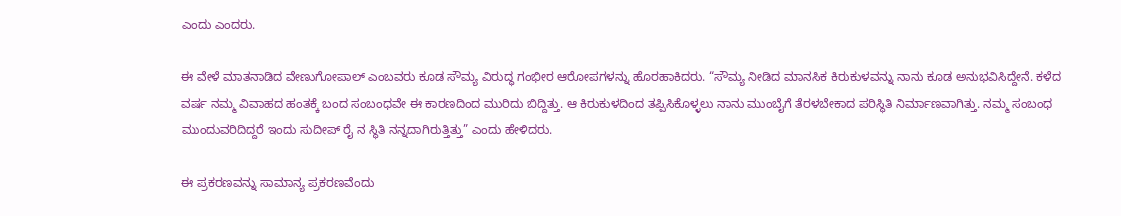ಎಂದು ಎಂದರು.

ಈ ವೇಳೆ ಮಾತನಾಡಿದ ವೇಣುಗೋಪಾಲ್ ಎಂಬವರು ಕೂಡ ಸೌಮ್ಯ ವಿರುದ್ಧ ಗಂಭೀರ ಆರೋಪಗಳನ್ನು ಹೊರಹಾಕಿದರು. “ಸೌಮ್ಯ ನೀಡಿದ ಮಾನಸಿಕ ಕಿರುಕುಳವನ್ನು ನಾನು ಕೂಡ ಅನುಭವಿಸಿದ್ದೇನೆ. ಕಳೆದ ವರ್ಷ ನಮ್ಮ ವಿವಾಹದ ಹಂತಕ್ಕೆ ಬಂದ ಸಂಬಂಧವೇ ಈ ಕಾರಣದಿಂದ ಮುರಿದು ಬಿದ್ದಿತ್ತು. ಆ ಕಿರುಕುಳದಿಂದ ತಪ್ಪಿಸಿಕೊಳ್ಳಲು ನಾನು ಮುಂಬೈಗೆ ತೆರಳಬೇಕಾದ ಪರಿಸ್ಥಿತಿ ನಿರ್ಮಾಣವಾಗಿತ್ತು. ನಮ್ಮ ಸಂಬಂಧ ಮುಂದುವರಿದಿದ್ದರೆ ಇಂದು ಸುದೀಪ್ ರೈ ನ ಸ್ಥಿತಿ ನನ್ನದಾಗಿರುತ್ತಿತ್ತು” ಎಂದು ಹೇಳಿದರು.

ಈ ಪ್ರಕರಣವನ್ನು ಸಾಮಾನ್ಯ ಪ್ರಕರಣವೆಂದು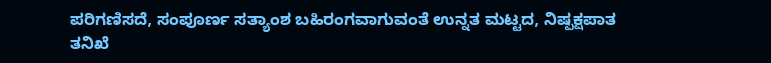ಪರಿಗಣಿಸದೆ, ಸಂಪೂರ್ಣ ಸತ್ಯಾಂಶ ಬಹಿರಂಗವಾಗುವಂತೆ ಉನ್ನತ ಮಟ್ಟದ, ನಿಷ್ಪಕ್ಷಪಾತ ತನಿಖೆ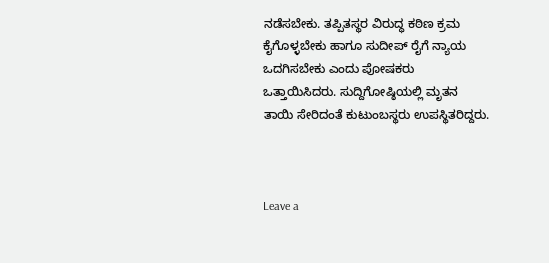ನಡೆಸಬೇಕು. ತಪ್ಪಿತಸ್ಥರ ವಿರುದ್ಧ ಕಠಿಣ ಕ್ರಮ ಕೈಗೊಳ್ಳಬೇಕು ಹಾಗೂ ಸುದೀಪ್ ರೈಗೆ ನ್ಯಾಯ ಒದಗಿಸಬೇಕು ಎಂದು ಪೋಷಕರು ಒತ್ತಾಯಿಸಿದರು. ಸುದ್ದಿಗೋಷ್ಠಿಯಲ್ಲಿ ಮೃತನ ತಾಯಿ ಸೇರಿದಂತೆ ಕುಟುಂಬಸ್ಥರು ಉಪಸ್ಥಿತರಿದ್ದರು.



Leave a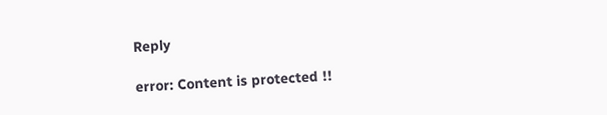Reply

error: Content is protected !!